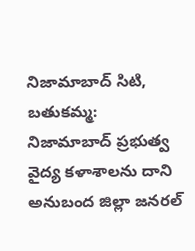నిజామాబాద్ సిటి, బతుకమ్మ:
నిజామాబాద్ ప్రభుత్వ వైద్య కళాశాలను దాని అనుబంద జిల్లా జనరల్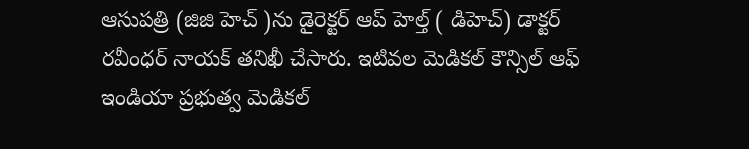ఆసుపత్రి (జిజి హెచ్ )ను డైరెక్టర్ ఆప్ హెల్త్ ( డిహెచ్) డాక్టర్ రవీంధర్ నాయక్ తనిఖీ చేసారు. ఇటివల మెడికల్ కౌన్సిల్ ఆఫ్ ఇండియా ప్రభుత్వ మెడికల్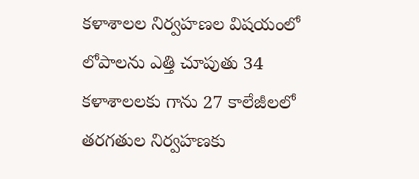కళాశాలల నిర్వహణల విషయంలో లోపాలను ఎత్తి చూపుతు 34 కళాశాలలకు గాను 27 కాలేజీలలో తరగతుల నిర్వహణకు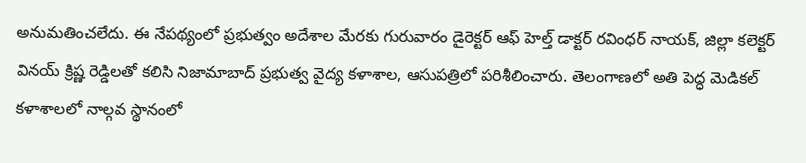అనుమతించలేదు. ఈ నేపథ్యంలో ప్రభుత్వం అదేశాల మేరకు గురువారం డైరెక్టర్ ఆఫ్ హెల్త్ డాక్టర్ రవింధర్ నాయక్, జిల్లా కలెక్టర్ వినయ్ క్రిష్ణ రెడ్డిలతో కలిసి నిజామాబాద్ ప్రభుత్వ వైద్య కళాశాల, ఆసుపత్రిలో పరిశీలించారు. తెలంగాణలో అతి పెద్ధ మెడికల్ కళాశాలలో నాల్గవ స్థానంలో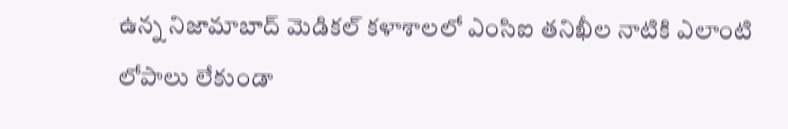ఉన్న నిజామాబాద్ మెడికల్ కళాశాలలో ఎంసిఐ తనిఖీల నాటికి ఎలాంటి లోపాలు లేకుండా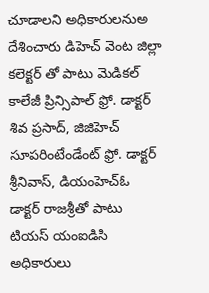చూడాలని అధికారులనుఅ దేశించారు డిహెచ్ వెంట జిల్లా కలెక్టర్ తో పాటు మెడికల్ కాలేజీ ప్రిన్సిపాల్ ఫ్రో. డాక్టర్ శివ ప్రసాద్, జిజిహెచ్ సూపరింటేండేంట్ ఫ్రో. డాక్టర్ శ్రీనివాస్, డియంహెచ్ఓ డాక్టర్ రాజశ్రీతో పాటు టియస్ యంఐడిసి అధికారులు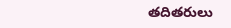తదితరులు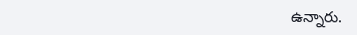ఉన్నారు.